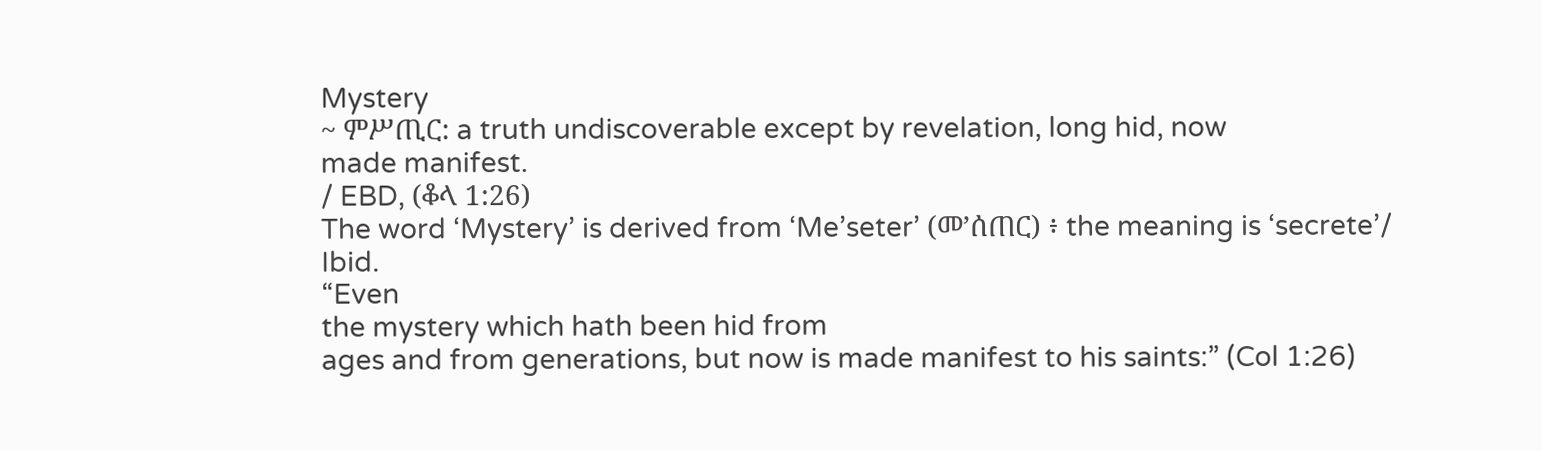Mystery
~ ምሥጢር: a truth undiscoverable except by revelation, long hid, now
made manifest.
/ EBD, (ቆላ 1:26)
The word ‘Mystery’ is derived from ‘Me’seter’ (መ’ሰጠር) ፥ the meaning is ‘secrete’/
Ibid.
“Even
the mystery which hath been hid from
ages and from generations, but now is made manifest to his saints:” (Col 1:26)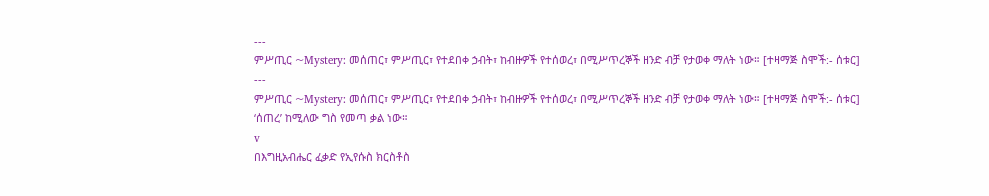---
ምሥጢር ~Mystery: መሰጠር፣ ምሥጢር፣ የተደበቀ ኃብት፣ ከብዙዎች የተሰወረ፣ በሚሥጥረኞች ዘንድ ብቻ የታወቀ ማለት ነው። [ተዛማጅ ስሞች:- ሰቱር]
---
ምሥጢር ~Mystery: መሰጠር፣ ምሥጢር፣ የተደበቀ ኃብት፣ ከብዙዎች የተሰወረ፣ በሚሥጥረኞች ዘንድ ብቻ የታወቀ ማለት ነው። [ተዛማጅ ስሞች:- ሰቱር]
‘ሰጠረ’ ከሚለው ግስ የመጣ ቃል ነው።
v
በእግዚአብሔር ፈቃድ የኢየሱስ ክርስቶስ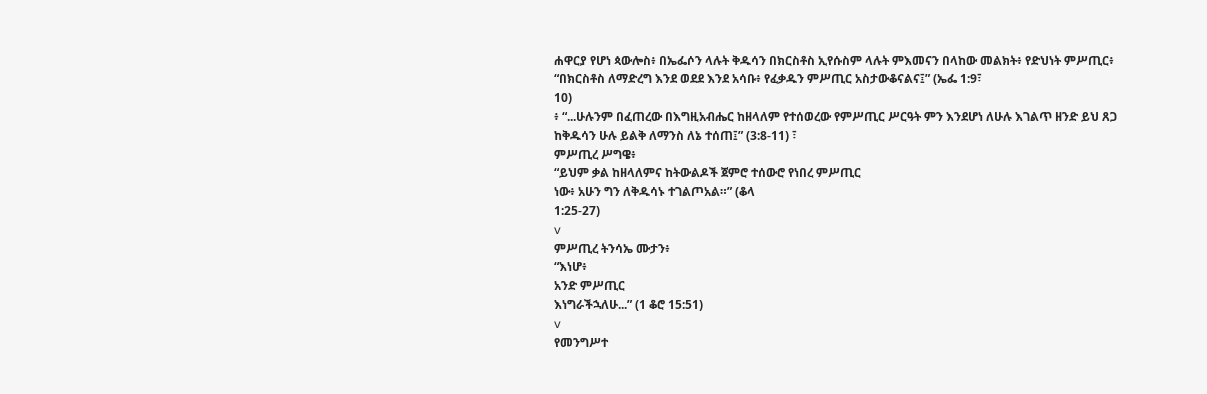ሐዋርያ የሆነ ጳውሎስ፥ በኤፌሶን ላሉት ቅዱሳን በክርስቶስ ኢየሱስም ላሉት ምእመናን በላከው መልክት፥ የድህነት ምሥጢር፥ “በክርስቶስ ለማድረግ እንደ ወደደ እንደ አሳቡ፥ የፈቃዱን ምሥጢር አስታውቆናልና፤” (ኤፌ 1:9፣
10)
፥ “...ሁሉንም በፈጠረው በእግዚአብሔር ከዘላለም የተሰወረው የምሥጢር ሥርዓት ምን እንደሆነ ለሁሉ እገልጥ ዘንድ ይህ ጸጋ ከቅዱሳን ሁሉ ይልቅ ለማንስ ለኔ ተሰጠ፤” (3:8-11) ፣
ምሥጢረ ሥግዌ፥
“ይህም ቃል ከዘላለምና ከትውልዶች ጀምሮ ተሰውሮ የነበረ ምሥጢር
ነው፥ አሁን ግን ለቅዱሳኑ ተገልጦአል።” (ቆላ
1:25-27)
v
ምሥጢረ ትንሳኤ ሙታን፥
“እነሆ፥
አንድ ምሥጢር
እነግራችኋለሁ...” (1 ቆሮ 15:51)
v
የመንግሥተ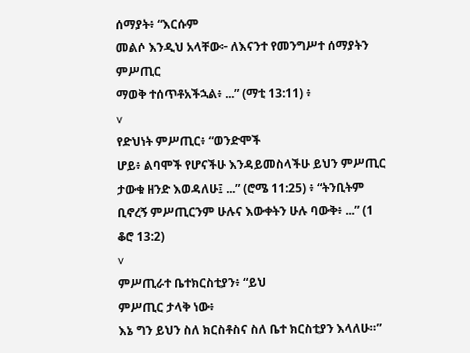ሰማያት፥ “እርሱም
መልሶ እንዲህ አላቸው፦ ለእናንተ የመንግሥተ ሰማያትን ምሥጢር
ማወቅ ተሰጥቶአችኋል፥ ...” (ማቲ 13:11) ፥
v
የድህነት ምሥጢር፥ “ወንድሞች
ሆይ፥ ልባሞች የሆናችሁ እንዳይመስላችሁ ይህን ምሥጢር
ታውቁ ዘንድ እወዳለሁ፤ ...” (ሮሜ 11:25) ፥ “ትንቢትም ቢኖረኝ ምሥጢርንም ሁሉና እውቀትን ሁሉ ባውቅ፥ ...” (1 ቆሮ 13:2)
v
ምሥጢራተ ቤተክርስቲያን፥ “ይህ
ምሥጢር ታላቅ ነው፥
እኔ ግን ይህን ስለ ክርስቶስና ስለ ቤተ ክርስቲያን እላለሁ።”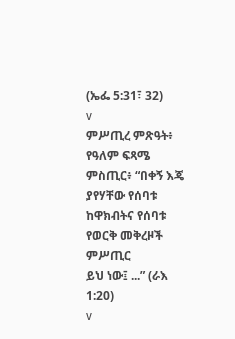(ኤፌ 5:31፣ 32)
v
ምሥጢረ ምጽዓት፥
የዓለም ፍጻሜ ምስጢር፥ “በቀኝ እጄ ያየሃቸው የሰባቱ ከዋክብትና የሰባቱ የወርቅ መቅረዞች ምሥጢር
ይህ ነው፤ ...” (ራእ 1:20)
v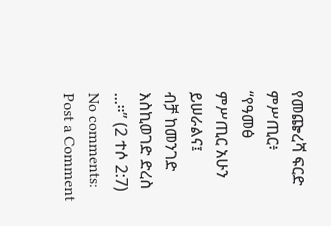የመጬረሻ ፍርድ ምሥጢር፥
“የዓመፅ
ምሥጢር አሁን ይሠራልና፤
ብቻ ከመንገድ እስኪወገድ ድረስ ...።” (2 ተሶ 2:7)
No comments:
Post a Comment